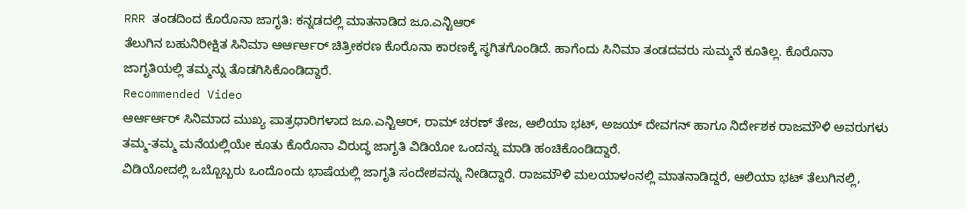RRR ತಂಡದಿಂದ ಕೊರೊನಾ ಜಾಗೃತಿ: ಕನ್ನಡದಲ್ಲಿ ಮಾತನಾಡಿದ ಜೂ.ಎನ್ಟಿಆರ್
ತೆಲುಗಿನ ಬಹುನಿರೀಕ್ಷಿತ ಸಿನಿಮಾ ಆರ್ಆರ್ಆರ್ ಚಿತ್ರೀಕರಣ ಕೊರೊನಾ ಕಾರಣಕ್ಕೆ ಸ್ಥಗಿತಗೊಂಡಿದೆ. ಹಾಗೆಂದು ಸಿನಿಮಾ ತಂಡದವರು ಸುಮ್ಮನೆ ಕೂತಿಲ್ಲ. ಕೊರೊನಾ ಜಾಗೃತಿಯಲ್ಲಿ ತಮ್ಮನ್ನು ತೊಡಗಿಸಿಕೊಂಡಿದ್ದಾರೆ.
Recommended Video
ಆರ್ಆರ್ಆರ್ ಸಿನಿಮಾದ ಮುಖ್ಯ ಪಾತ್ರಧಾರಿಗಳಾದ ಜೂ.ಎನ್ಟಿಆರ್, ರಾಮ್ ಚರಣ್ ತೇಜ, ಆಲಿಯಾ ಭಟ್, ಅಜಯ್ ದೇವಗನ್ ಹಾಗೂ ನಿರ್ದೇಶಕ ರಾಜಮೌಳಿ ಅವರುಗಳು ತಮ್ಮ-ತಮ್ಮ ಮನೆಯಲ್ಲಿಯೇ ಕೂತು ಕೊರೊನಾ ವಿರುದ್ಧ ಜಾಗೃತಿ ವಿಡಿಯೋ ಒಂದನ್ನು ಮಾಡಿ ಹಂಚಿಕೊಂಡಿದ್ದಾರೆ.
ವಿಡಿಯೋದಲ್ಲಿ ಒಬ್ಬೊಬ್ಬರು ಒಂದೊಂದು ಭಾಷೆಯಲ್ಲಿ ಜಾಗೃತಿ ಸಂದೇಶವನ್ನು ನೀಡಿದ್ದಾರೆ. ರಾಜಮೌಳಿ ಮಲಯಾಳಂನಲ್ಲಿ ಮಾತನಾಡಿದ್ದರೆ, ಆಲಿಯಾ ಭಟ್ ತೆಲುಗಿನಲ್ಲಿ,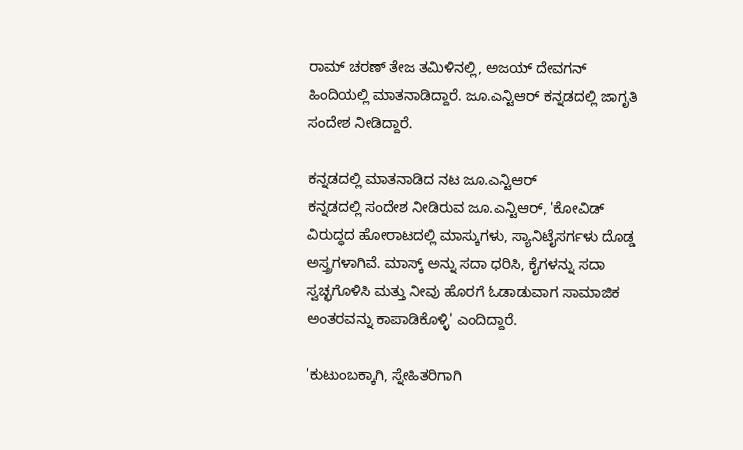ರಾಮ್ ಚರಣ್ ತೇಜ ತಮಿಳಿನಲ್ಲಿ, ಅಜಯ್ ದೇವಗನ್ ಹಿಂದಿಯಲ್ಲಿ ಮಾತನಾಡಿದ್ದಾರೆ. ಜೂ.ಎನ್ಟಿಆರ್ ಕನ್ನಡದಲ್ಲಿ ಜಾಗೃತಿ ಸಂದೇಶ ನೀಡಿದ್ದಾರೆ.

ಕನ್ನಡದಲ್ಲಿ ಮಾತನಾಡಿದ ನಟ ಜೂ.ಎನ್ಟಿಆರ್
ಕನ್ನಡದಲ್ಲಿ ಸಂದೇಶ ನೀಡಿರುವ ಜೂ.ಎನ್ಟಿಆರ್, 'ಕೋವಿಡ್ ವಿರುದ್ಧದ ಹೋರಾಟದಲ್ಲಿ ಮಾಸ್ಕುಗಳು, ಸ್ಯಾನಿಟೈಸರ್ಗಳು ದೊಡ್ಡ ಅಸ್ತ್ರಗಳಾಗಿವೆ. ಮಾಸ್ಕ್ ಅನ್ನು ಸದಾ ಧರಿಸಿ, ಕೈಗಳನ್ನು ಸದಾ ಸ್ವಚ್ಛಗೊಳಿಸಿ ಮತ್ತು ನೀವು ಹೊರಗೆ ಓಡಾಡುವಾಗ ಸಾಮಾಜಿಕ ಅಂತರವನ್ನು ಕಾಪಾಡಿಕೊಳ್ಳಿ' ಎಂದಿದ್ದಾರೆ.

'ಕುಟುಂಬಕ್ಕಾಗಿ, ಸ್ನೇಹಿತರಿಗಾಗಿ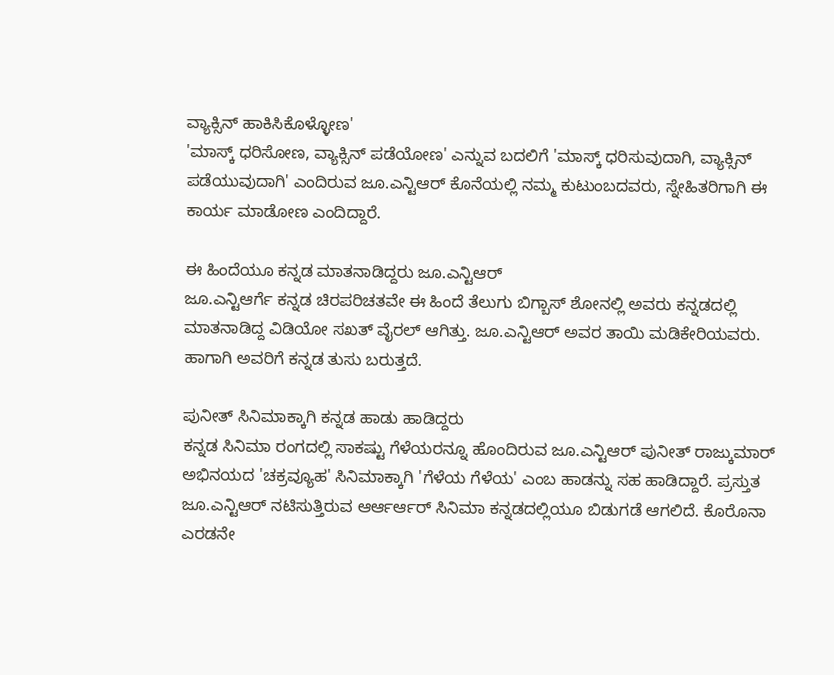ವ್ಯಾಕ್ಸಿನ್ ಹಾಕಿಸಿಕೊಳ್ಳೋಣ'
'ಮಾಸ್ಕ್ ಧರಿಸೋಣ, ವ್ಯಾಕ್ಸಿನ್ ಪಡೆಯೋಣ' ಎನ್ನುವ ಬದಲಿಗೆ 'ಮಾಸ್ಕ್ ಧರಿಸುವುದಾಗಿ, ವ್ಯಾಕ್ಸಿನ್ ಪಡೆಯುವುದಾಗಿ' ಎಂದಿರುವ ಜೂ.ಎನ್ಟಿಆರ್ ಕೊನೆಯಲ್ಲಿ ನಮ್ಮ ಕುಟುಂಬದವರು, ಸ್ನೇಹಿತರಿಗಾಗಿ ಈ ಕಾರ್ಯ ಮಾಡೋಣ ಎಂದಿದ್ದಾರೆ.

ಈ ಹಿಂದೆಯೂ ಕನ್ನಡ ಮಾತನಾಡಿದ್ದರು ಜೂ.ಎನ್ಟಿಆರ್
ಜೂ.ಎನ್ಟಿಆರ್ಗೆ ಕನ್ನಡ ಚಿರಪರಿಚತವೇ ಈ ಹಿಂದೆ ತೆಲುಗು ಬಿಗ್ಬಾಸ್ ಶೋನಲ್ಲಿ ಅವರು ಕನ್ನಡದಲ್ಲಿ ಮಾತನಾಡಿದ್ದ ವಿಡಿಯೋ ಸಖತ್ ವೈರಲ್ ಆಗಿತ್ತು. ಜೂ.ಎನ್ಟಿಆರ್ ಅವರ ತಾಯಿ ಮಡಿಕೇರಿಯವರು. ಹಾಗಾಗಿ ಅವರಿಗೆ ಕನ್ನಡ ತುಸು ಬರುತ್ತದೆ.

ಪುನೀತ್ ಸಿನಿಮಾಕ್ಕಾಗಿ ಕನ್ನಡ ಹಾಡು ಹಾಡಿದ್ದರು
ಕನ್ನಡ ಸಿನಿಮಾ ರಂಗದಲ್ಲಿ ಸಾಕಷ್ಟು ಗೆಳೆಯರನ್ನೂ ಹೊಂದಿರುವ ಜೂ.ಎನ್ಟಿಆರ್ ಪುನೀತ್ ರಾಜ್ಕುಮಾರ್ ಅಭಿನಯದ 'ಚಕ್ರವ್ಯೂಹ' ಸಿನಿಮಾಕ್ಕಾಗಿ 'ಗೆಳೆಯ ಗೆಳೆಯ' ಎಂಬ ಹಾಡನ್ನು ಸಹ ಹಾಡಿದ್ದಾರೆ. ಪ್ರಸ್ತುತ ಜೂ.ಎನ್ಟಿಆರ್ ನಟಿಸುತ್ತಿರುವ ಆರ್ಆರ್ಆರ್ ಸಿನಿಮಾ ಕನ್ನಡದಲ್ಲಿಯೂ ಬಿಡುಗಡೆ ಆಗಲಿದೆ. ಕೊರೊನಾ ಎರಡನೇ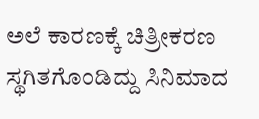ಅಲೆ ಕಾರಣಕ್ಕೆ ಚಿತ್ರೀಕರಣ ಸ್ಥಗಿತಗೊಂಡಿದ್ದು ಸಿನಿಮಾದ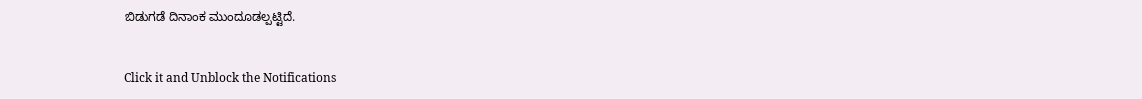ಬಿಡುಗಡೆ ದಿನಾಂಕ ಮುಂದೂಡಲ್ಪಟ್ಟಿದೆ.


Click it and Unblock the Notifications